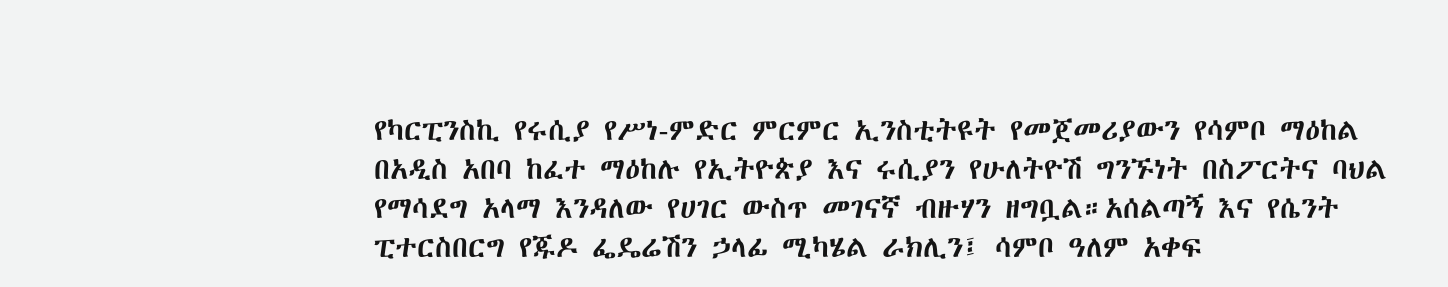የካርፒንስኪ የሩሲያ የሥነ-ምድር ምርምር ኢንስቲትዩት የመጀመሪያውን የሳምቦ ማዕከል በአዲስ አበባ ከፈተ ማዕከሉ የኢትዮጵያ እና ሩሲያን የሁለትዮሽ ግንኙነት በስፖርትና ባህል የማሳደግ አላማ እንዳለው የሀገር ውስጥ መገናኛ ብዙሃን ዘግቧል።አሰልጣኝ እና የሴንት ፒተርስበርግ የጁዶ ፌዴሬሽን ኃላፊ ሚካሄል ራክሊን፤ ሳምቦ ዓለም አቀፍ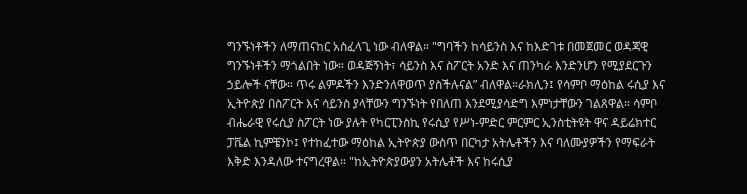ግንኙነቶችን ለማጠናከር አስፈላጊ ነው ብለዋል። "ግባችን ከሳይንስ እና ከእድገቱ በመጀመር ወዳጃዊ ግንኙነቶችን ማጎልበት ነው። ወዳጅኝነት፣ ሳይንስ እና ስፖርት አንድ እና ጠንካራ እንድንሆን የሚያደርጉን ኃይሎች ናቸው። ጥሩ ልምዶችን እንድንለዋወጥ ያስችሉናል” ብለዋል።ራክሊን፤ የሳምቦ ማዕከል ሩሲያ እና ኢትዮጵያ በስፖርት እና ሳይንስ ያላቸውን ግንኙነት የበለጠ እንደሚያሳድግ እምነታቸውን ገልጸዋል። ሳምቦ ብሔራዊ የሩሲያ ስፖርት ነው ያሉት የካርፒንስኪ የሩሲያ የሥነ-ምድር ምርምር ኢንስቲትዩት ዋና ዳይሬክተር ፓቬል ኪምቼንኮ፤ የተከፈተው ማዕከል ኢትዮጵያ ውስጥ በርካታ አትሌቶችን እና ባለሙያዎችን የማፍራት እቅድ እንዳለው ተናግረዋል። "ከኢትዮጵያውያን አትሌቶች እና ከሩሲያ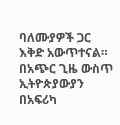ባለሙያዎች ጋር እቅድ አውጥተናል። በአጭር ጊዜ ውስጥ ኢትዮጵያውያን በአፍሪካ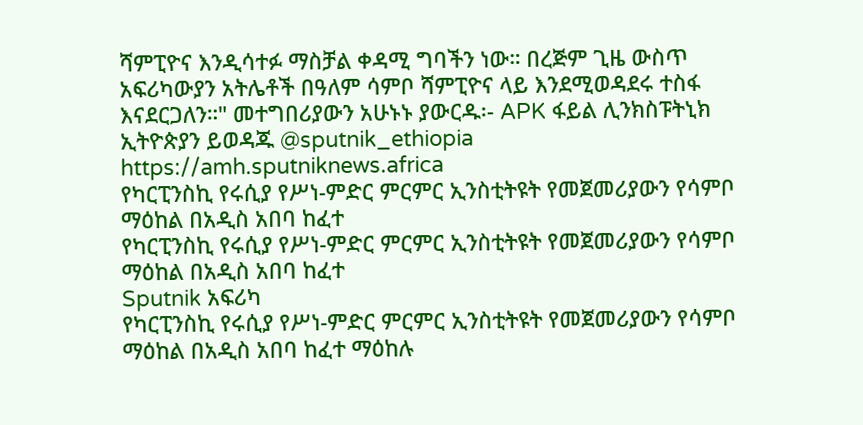ሻምፒዮና እንዲሳተፉ ማስቻል ቀዳሚ ግባችን ነው። በረጅም ጊዜ ውስጥ አፍሪካውያን አትሌቶች በዓለም ሳምቦ ሻምፒዮና ላይ እንደሚወዳደሩ ተስፋ እናደርጋለን።" መተግበሪያውን አሁኑኑ ያውርዱ፡- APK ፋይል ሊንክስፑትኒክ ኢትዮጵያን ይወዳጁ @sputnik_ethiopia
https://amh.sputniknews.africa
የካርፒንስኪ የሩሲያ የሥነ-ምድር ምርምር ኢንስቲትዩት የመጀመሪያውን የሳምቦ ማዕከል በአዲስ አበባ ከፈተ
የካርፒንስኪ የሩሲያ የሥነ-ምድር ምርምር ኢንስቲትዩት የመጀመሪያውን የሳምቦ ማዕከል በአዲስ አበባ ከፈተ
Sputnik አፍሪካ
የካርፒንስኪ የሩሲያ የሥነ-ምድር ምርምር ኢንስቲትዩት የመጀመሪያውን የሳምቦ ማዕከል በአዲስ አበባ ከፈተ ማዕከሉ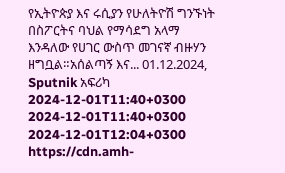የኢትዮጵያ እና ሩሲያን የሁለትዮሽ ግንኙነት በስፖርትና ባህል የማሳደግ አላማ እንዳለው የሀገር ውስጥ መገናኛ ብዙሃን ዘግቧል።አሰልጣኝ እና... 01.12.2024, Sputnik አፍሪካ
2024-12-01T11:40+0300
2024-12-01T11:40+0300
2024-12-01T12:04+0300
https://cdn.amh-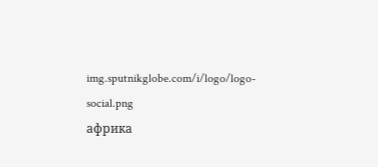img.sputnikglobe.com/i/logo/logo-social.png
африка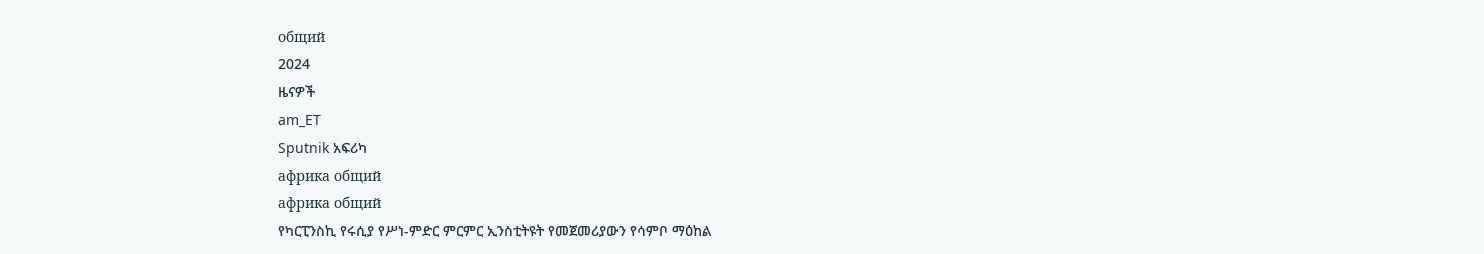общий
2024
ዜናዎች
am_ET
Sputnik አፍሪካ
африка общий
африка общий
የካርፒንስኪ የሩሲያ የሥነ-ምድር ምርምር ኢንስቲትዩት የመጀመሪያውን የሳምቦ ማዕከል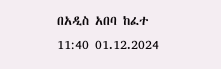በአዲስ አበባ ከፈተ
11:40 01.12.2024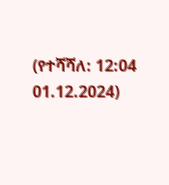(የተሻሻለ: 12:04 01.12.2024)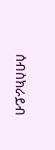ሰብስክራይብ